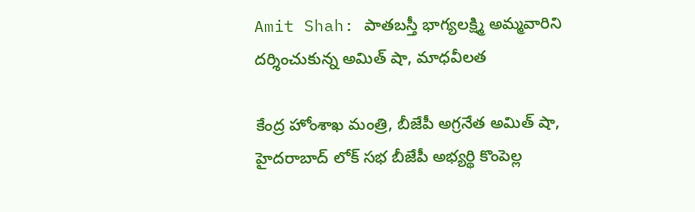Amit Shah: పాతబస్తీ భాగ్యలక్ష్మి అమ్మవారిని దర్శించుకున్న అమిత్ షా, మాధవీలత

కేంద్ర హోంశాఖ మంత్రి, బీజేపీ అగ్రనేత అమిత్ షా, హైదరాబాద్ లోక్ సభ బీజేపీ అభ్యర్థి కొంపెల్ల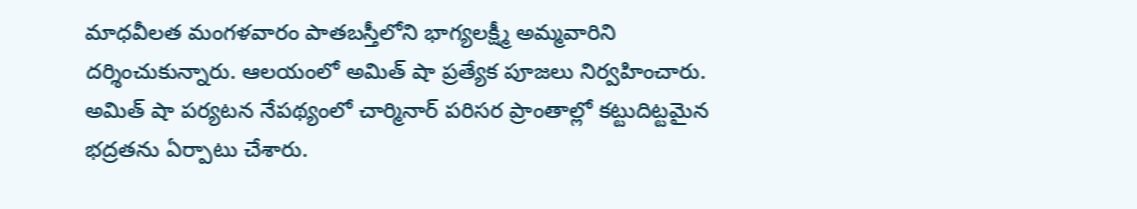మాధవీలత మంగళవారం పాతబస్తీలోని భాగ్యలక్ష్మీ అమ్మవారిని దర్శించుకున్నారు. ఆలయంలో అమిత్ షా ప్రత్యేక పూజలు నిర్వహించారు. అమిత్ షా పర్యటన నేపథ్యంలో చార్మినార్ పరిసర ప్రాంతాల్లో కట్టుదిట్టమైన భద్రతను ఏర్పాటు చేశారు.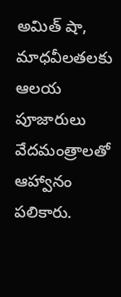అమిత్ షా, మాధవీలతలకు ఆలయ పూజారులు వేదమంత్రాలతో ఆహ్వానం పలికారు.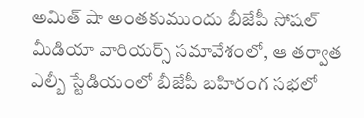అమిత్ షా అంతకుముందు బీజేపీ సోషల్ మీడియా వారియర్స్ సమావేశంలో, ఆ తర్వాత ఎల్బీ స్టేడియంలో బీజేపీ బహిరంగ సభలో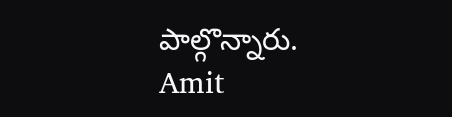పాల్గొన్నారు.
Amit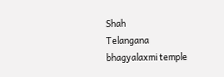Shah
Telangana
bhagyalaxmi temple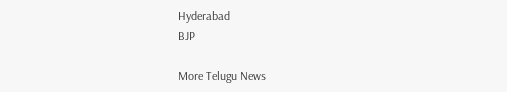Hyderabad
BJP

More Telugu News